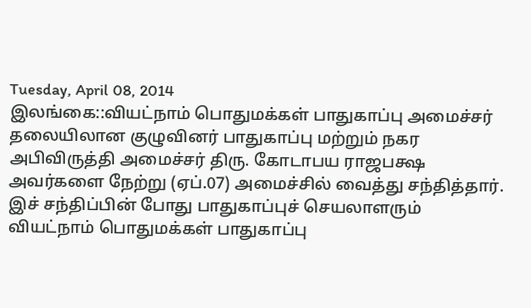Tuesday, April 08, 2014
இலங்கை::வியட்நாம் பொதுமக்கள் பாதுகாப்பு அமைச்சர் தலையிலான குழுவினர் பாதுகாப்பு மற்றும் நகர அபிவிருத்தி அமைச்சர் திரு. கோடாபய ராஜபக்ஷ அவர்களை நேற்று (ஏப்.07) அமைச்சில் வைத்து சந்தித்தார்.
இச் சந்திப்பின் போது பாதுகாப்புச் செயலாளரும் வியட்நாம் பொதுமக்கள் பாதுகாப்பு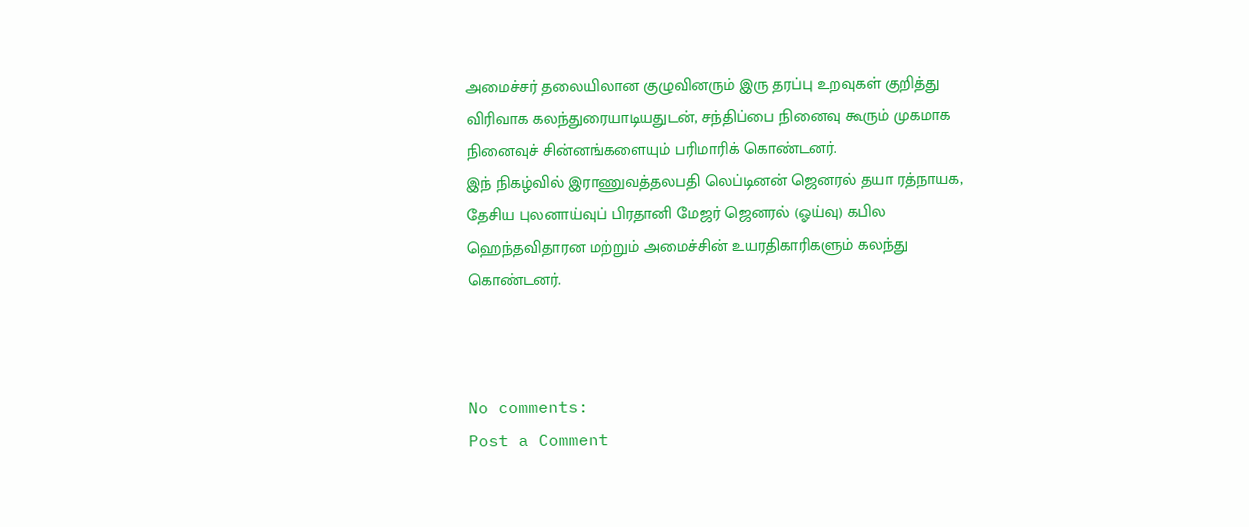அமைச்சர் தலையிலான குழுவினரும் இரு தரப்பு உறவுகள் குறித்து விரிவாக கலந்துரையாடியதுடன், சந்திப்பை நினைவு கூரும் முகமாக நினைவுச் சின்னங்களையும் பரிமாரிக் கொண்டனர்.
இந் நிகழ்வில் இராணுவத்தலபதி லெப்டினன் ஜெனரல் தயா ரத்நாயக, தேசிய புலனாய்வுப் பிரதானி மேஜர் ஜெனரல் (ஓய்வு) கபில ஹெந்தவிதாரன மற்றும் அமைச்சின் உயரதிகாரிகளும் கலந்து கொண்டனர்.



No comments:
Post a Comment